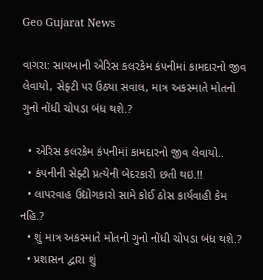Geo Gujarat News

વાગરા: સાયખાની એરિસ કલરકેમ કંપનીમાં કામદારનો જીવ લેવાયો, સેફ્ટી પર ઉઠ્યા સવાલ, માત્ર અકસ્માતે મોતનો ગુનો નોંધી ચોપડા બંધ થશે.?

  • એરિસ કલરકેમ કંપનીમાં કામદારનો જીવ લેવાયો..
  • કંપનીની સેફ્ટી પ્રત્યેની બેદરકારી છતી થઇ.!!
  • લાપરવાહ ઉદ્યોગકારો સામે કોઈ ઠોસ કાર્યવાહી કેમ નહિ.?
  • શું માત્ર અકસ્માતે મોતનો ગુનો નોંધી ચોપડા બંધ થશે.?
  • પ્રશાસન દ્વારા શું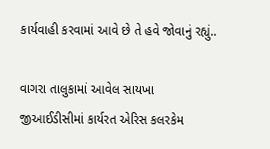કાર્યવાહી કરવામાં આવે છે તે હવે જોવાનું રહ્યું..

વાગરા તાલુકામાં આવેલ સાયખા જીઆઈડીસીમાં કાર્યરત એરિસ કલરકેમ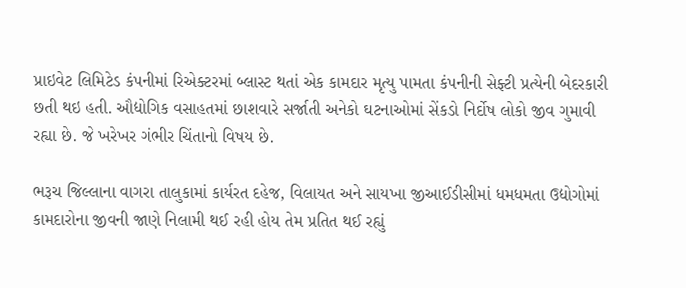પ્રાઇવેટ લિમિટેડ કંપનીમાં રિએક્ટરમાં બ્લાસ્ટ થતાં એક કામદાર મૃત્યુ પામતા કંપનીની સેફ્ટી પ્રત્યેની બેદરકારી છતી થઇ હતી. ઔદ્યોગિક વસાહતમાં છાશવારે સર્જાતી અનેકો ઘટનાઓમાં સેંકડો નિર્દોષ લોકો જીવ ગુમાવી રહ્યા છે. જે ખરેખર ગંભીર ચિંતાનો વિષય છે.

ભરૂચ જિલ્લાના વાગરા તાલુકામાં કાર્યરત દહેજ, વિલાયત અને સાયખા જીઆઈડીસીમાં ધમધમતા ઉદ્યોગોમાં કામદારોના જીવની જાણે નિલામી થઈ રહી હોય તેમ પ્રતિત થઈ રહ્યું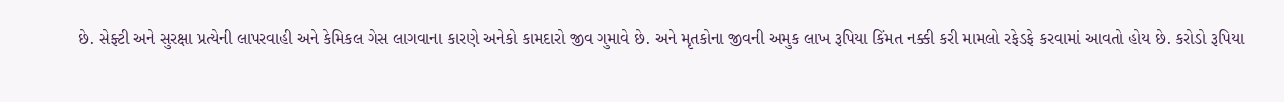છે. સેફ્ટી અને સુરક્ષા પ્રત્યેની લાપરવાહી અને કેમિકલ ગેસ લાગવાના કારણે અનેકો કામદારો જીવ ગુમાવે છે. અને મૃતકોના જીવની અમુક લાખ રૂપિયા કિંમત નક્કી કરી મામલો રફેડફે કરવામાં આવતો હોય છે. કરોડો રૂપિયા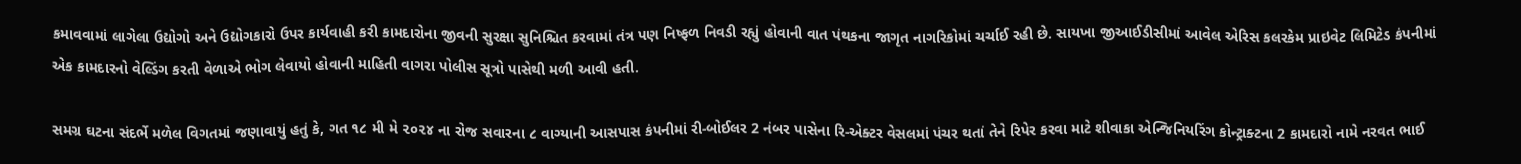કમાવવામાં લાગેલા ઉદ્યોગો અને ઉદ્યોગકારો ઉપર કાર્યવાહી કરી કામદારોના જીવની સુરક્ષા સુનિશ્ચિત કરવામાં તંત્ર પણ નિષ્ફળ નિવડી રહ્યું હોવાની વાત પંથકના જાગૃત નાગરિકોમાં ચર્ચાઈ રહી છે. સાયખા જીઆઈડીસીમાં આવેલ એરિસ કલરકેમ પ્રાઇવેટ લિમિટેડ કંપનીમાં એક કામદારનો વેલ્ડિંગ કરતી વેળાએ ભોગ લેવાયો હોવાની માહિતી વાગરા પોલીસ સૂત્રો પાસેથી મળી આવી હતી.

સમગ્ર ઘટના સંદર્ભે મળેલ વિગતમાં જણાવાયું હતું કે, ગત ૧૮ મી મે ૨૦૨૪ ના રોજ સવારના ૮ વાગ્યાની આસપાસ કંપનીમાં રી-બોઈલર 2 નંબર પાસેના રિ-એક્ટર વેસલમાં પંચર થતાં તેને રિપેર કરવા માટે શીવાકા એન્જિનિયરિંગ કોન્ટ્રાક્ટના 2 કામદારો નામે નરવત ભાઈ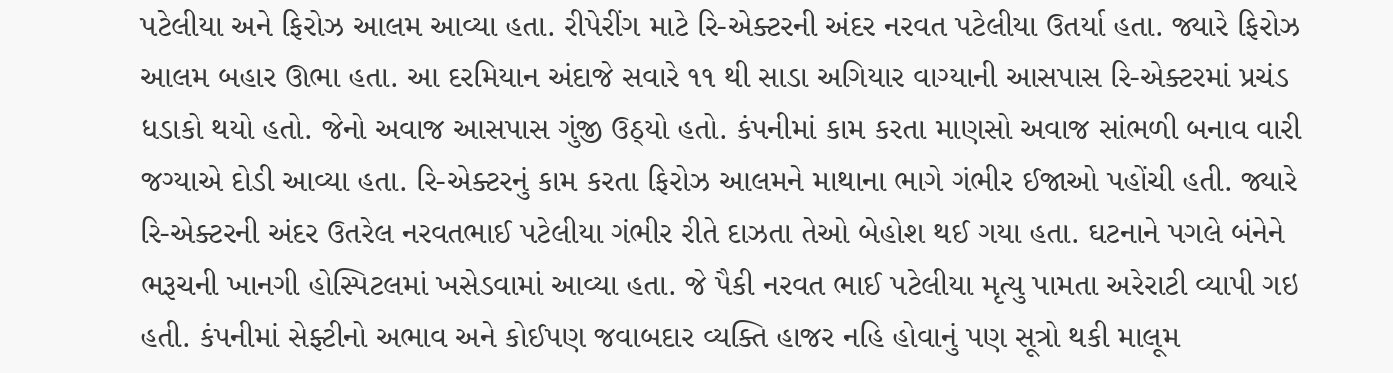પટેલીયા અને ફિરોઝ આલમ આવ્યા હતા. રીપેરીંગ માટે રિ-એક્ટરની અંદર નરવત પટેલીયા ઉતર્યા હતા. જ્યારે ફિરોઝ આલમ બહાર ઊભા હતા. આ દરમિયાન અંદાજે સવારે ૧૧ થી સાડા અગિયાર વાગ્યાની આસપાસ રિ-એક્ટરમાં પ્રચંડ ધડાકો થયો હતો. જેનો અવાજ આસપાસ ગુંજી ઉઠ્યો હતો. કંપનીમાં કામ કરતા માણસો અવાજ સાંભળી બનાવ વારી જગ્યાએ દોડી આવ્યા હતા. રિ-એક્ટરનું કામ કરતા ફિરોઝ આલમને માથાના ભાગે ગંભીર ઈજાઓ પહોંચી હતી. જ્યારે રિ-એક્ટરની અંદર ઉતરેલ નરવતભાઈ પટેલીયા ગંભીર રીતે દાઝતા તેઓ બેહોશ થઈ ગયા હતા. ઘટનાને પગલે બંનેને ભરૂચની ખાનગી હોસ્પિટલમાં ખસેડવામાં આવ્યા હતા. જે પૈકી નરવત ભાઈ પટેલીયા મૃત્યુ પામતા અરેરાટી વ્યાપી ગઇ હતી. કંપનીમાં સેફ્ટીનો અભાવ અને કોઈપણ જવાબદાર વ્યક્તિ હાજર નહિ હોવાનું પણ સૂત્રો થકી માલૂમ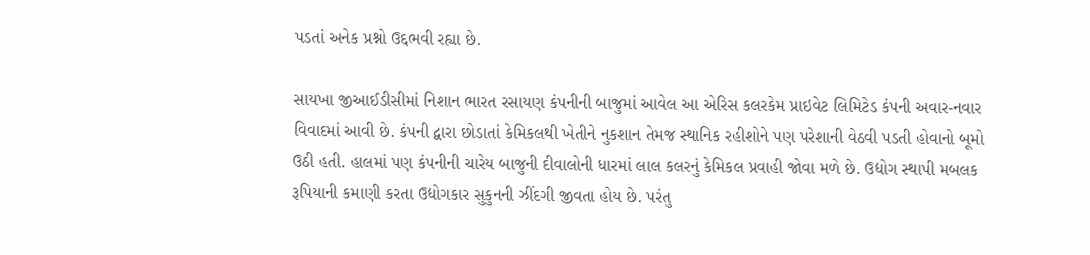પડતાં અનેક પ્રશ્નો ઉદ્દભવી રહ્યા છે.

સાયખા જીઆઈડીસીમાં નિશાન ભારત રસાયણ કંપનીની બાજુમાં આવેલ આ એરિસ કલરકેમ પ્રાઇવેટ લિમિટેડ કંપની અવાર-નવાર વિવાદમાં આવી છે. કંપની દ્વારા છોડાતાં કેમિકલથી ખેતીને નુકશાન તેમજ સ્થાનિક રહીશોને પણ પરેશાની વેઠવી પડતી હોવાનો બૂમો ઉઠી હતી. હાલમાં પણ કંપનીની ચારેય બાજુની દીવાલોની ધારમાં લાલ કલરનું કેમિકલ પ્રવાહી જોવા મળે છે. ઉદ્યોગ સ્થાપી મબલક રૂપિયાની કમાણી કરતા ઉદ્યોગકાર સુકુનની ઝીંદગી જીવતા હોય છે. પરંતુ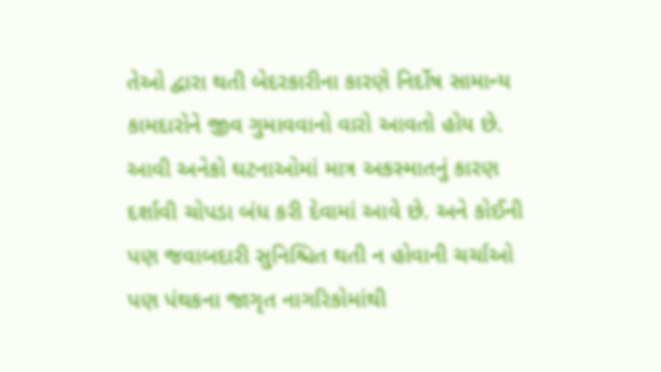તેઓ દ્વારા થતી બેદરકારીના કારણે નિર્દોષ સામાન્ય કામદારોને જીવ ગુમાવવાનો વારો આવતો હોય છે. આવી અનેકો ઘટનાઓમાં માત્ર અકસ્માતનું કારણ દર્શાવી ચોપડા બંધ કરી દેવામાં આવે છે. અને કોઈની પણ જવાબદારી સુનિશ્ચિત થતી ન હોવાની ચર્ચાઓ પણ પંથકના જાગૃત નાગરિકોમાંથી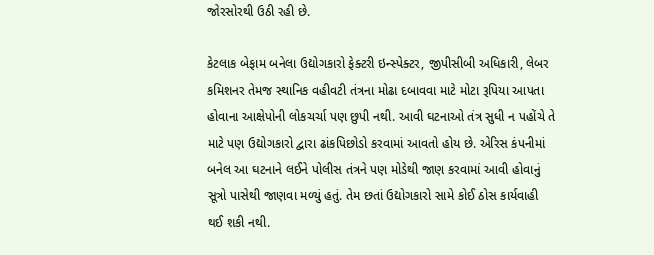જોરસોરથી ઉઠી રહી છે.

કેટલાક બેફામ બનેલા ઉદ્યોગકારો ફેક્ટરી ઇન્સ્પેક્ટર, જીપીસીબી અધિકારી, લેબર કમિશનર તેમજ સ્થાનિક વહીવટી તંત્રના મોઢા દબાવવા માટે મોટા રૂપિયા આપતા હોવાના આક્ષેપોની લોકચર્ચા પણ છુપી નથી. આવી ઘટનાઓ તંત્ર સુધી ન પહોંચે તે માટે પણ ઉદ્યોગકારો દ્વારા ઢાંકપિછોડો કરવામાં આવતો હોય છે. એરિસ કંપનીમાં બનેલ આ ઘટનાને લઈને પોલીસ તંત્રને પણ મોડેથી જાણ કરવામાં આવી હોવાનું સૂત્રો પાસેથી જાણવા મળ્યું હતું. તેમ છતાં ઉદ્યોગકારો સામે કોઈ ઠોસ કાર્યવાહી થઈ શકી નથી.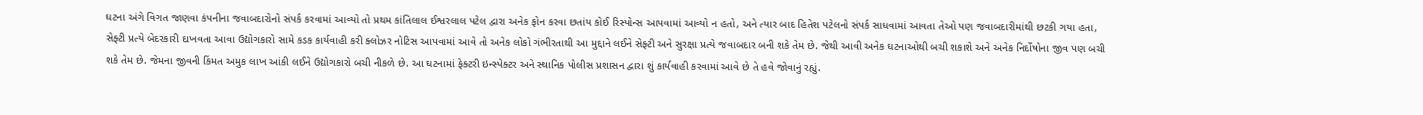ઘટના અંગે વિગત જાણવા કંપનીના જવાબદારોનો સંપર્ક કરવામાં આવ્યો તો પ્રથમ કાંતિલાલ ઈશ્વરલાલ પટેલ દ્વારા અનેક ફોન કરવા છતાંય કોઈ રિસ્પોન્સ આપવામાં આવ્યો ન હતો, અને ત્યાર બાદ હિતેશ પટેલનો સંપર્ક સાધવામાં આવતા તેઓ પણ જવાબદારીમાંથી છટકી ગયા હતા, સેફ્ટી પ્રત્યે બેદરકારી દાખવતા આવા ઉદ્યોગકારો સામે કડક કાર્યવાહી કરી ક્લોઝર નોટિસ આપવામાં આવે તો અનેક લોકો ગંભીરતાથી આ મુદ્દાને લઈને સેફ્ટી અને સુરક્ષા પ્રત્યે જવાબદાર બની શકે તેમ છે. જેથી આવી અનેક ઘટનાઓથી બચી શકાશે અને અનેક નિર્દોષોના જીવ પણ બચી શકે તેમ છે. જેમના જીવની કિંમત અમુક લાખ આંકી લઈને ઉદ્યોગકારો બચી નીકળે છે. આ ઘટનામાં ફેક્ટરી ઇન્સ્પેક્ટર અને સ્થાનિક પોલીસ પ્રશાસન દ્વારા શું કાર્યવાહી કરવામાં આવે છે તે હવે જોવાનું રહ્યું.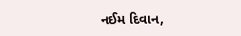નઈમ દિવાન,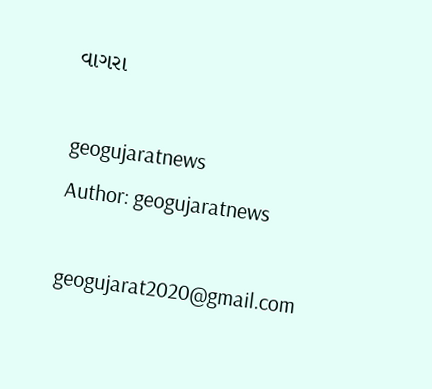વાગરા

geogujaratnews
Author: geogujaratnews

geogujarat2020@gmail.com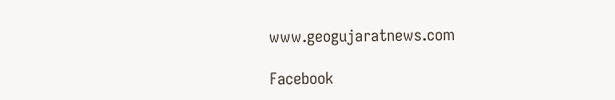www.geogujaratnews.com

Facebook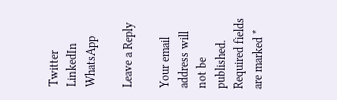Twitter
LinkedIn
WhatsApp

Leave a Reply

Your email address will not be published. Required fields are marked *